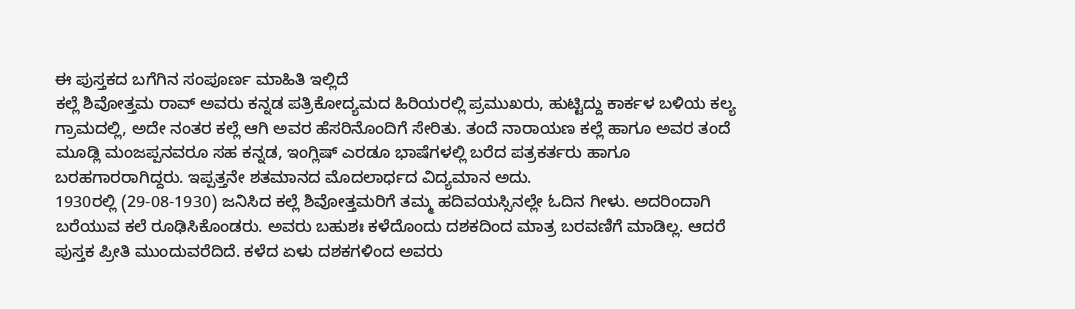ಈ ಪುಸ್ತಕದ ಬಗೆಗಿನ ಸಂಪೂರ್ಣ ಮಾಹಿತಿ ಇಲ್ಲಿದೆ
ಕಲ್ಲೆ ಶಿವೋತ್ತಮ ರಾವ್ ಅವರು ಕನ್ನಡ ಪತ್ರಿಕೋದ್ಯಮದ ಹಿರಿಯರಲ್ಲಿ ಪ್ರಮುಖರು, ಹುಟ್ಟಿದ್ದು ಕಾರ್ಕಳ ಬಳಿಯ ಕಲ್ಯ ಗ್ರಾಮದಲ್ಲಿ, ಅದೇ ನಂತರ ಕಲ್ಲೆ ಆಗಿ ಅವರ ಹೆಸರಿನೊಂದಿಗೆ ಸೇರಿತು. ತಂದೆ ನಾರಾಯಣ ಕಲ್ಲೆ ಹಾಗೂ ಅವರ ತಂದೆ ಮೂಡ್ಲಿ ಮಂಜಪ್ಪನವರೂ ಸಹ ಕನ್ನಡ, ಇಂಗ್ಲಿಷ್ ಎರಡೂ ಭಾಷೆಗಳಲ್ಲಿ ಬರೆದ ಪತ್ರಕರ್ತರು ಹಾಗೂ ಬರಹಗಾರರಾಗಿದ್ದರು. ಇಪ್ಪತ್ತನೇ ಶತಮಾನದ ಮೊದಲಾರ್ಧದ ವಿದ್ಯಮಾನ ಅದು.
1930ರಲ್ಲಿ (29-08-1930) ಜನಿಸಿದ ಕಲ್ಲೆ ಶಿವೋತ್ತಮರಿಗೆ ತಮ್ಮ ಹದಿವಯಸ್ಸಿನಲ್ಲೇ ಓದಿನ ಗೀಳು. ಅದರಿಂದಾಗಿ ಬರೆಯುವ ಕಲೆ ರೂಢಿಸಿಕೊಂಡರು. ಅವರು ಬಹುಶಃ ಕಳೆದೊಂದು ದಶಕದಿಂದ ಮಾತ್ರ ಬರವಣಿಗೆ ಮಾಡಿಲ್ಲ. ಆದರೆ ಪುಸ್ತಕ ಪ್ರೀತಿ ಮುಂದುವರೆದಿದೆ. ಕಳೆದ ಏಳು ದಶಕಗಳಿಂದ ಅವರು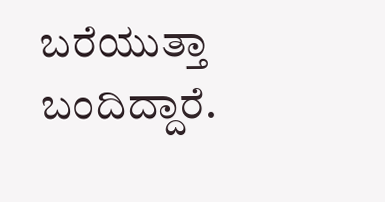ಬರೆಯುತ್ತಾ ಬಂದಿದ್ದಾರೆ.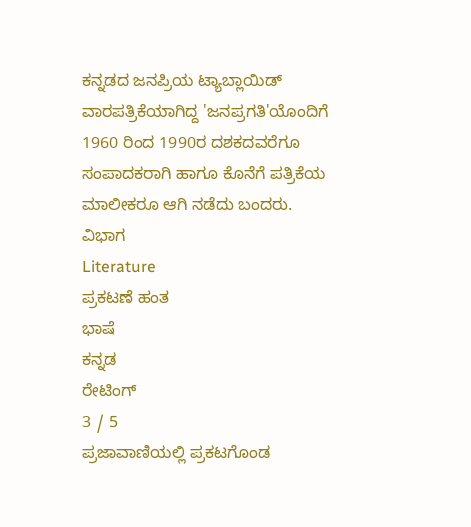ಕನ್ನಡದ ಜನಪ್ರಿಯ ಟ್ಯಾಬ್ಲಾಯಿಡ್ ವಾರಪತ್ರಿಕೆಯಾಗಿದ್ದ 'ಜನಪ್ರಗತಿ'ಯೊಂದಿಗೆ 1960 ರಿಂದ 1990ರ ದಶಕದವರೆಗೂ ಸಂಪಾದಕರಾಗಿ ಹಾಗೂ ಕೊನೆಗೆ ಪತ್ರಿಕೆಯ ಮಾಲೀಕರೂ ಆಗಿ ನಡೆದು ಬಂದರು.
ವಿಭಾಗ
Literature
ಪ್ರಕಟಣೆ ಹಂತ
ಭಾಷೆ
ಕನ್ನಡ
ರೇಟಿಂಗ್
3 / 5
ಪ್ರಜಾವಾಣಿಯಲ್ಲಿ ಪ್ರಕಟಗೊಂಡ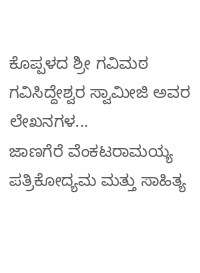ಕೊಪ್ಪಳದ ಶ್ರೀ ಗವಿಮಠ ಗವಿಸಿದ್ದೇಶ್ವರ ಸ್ವಾಮೀಜಿ ಅವರ ಲೇಖನಗಳ...
ಜಾಣಗೆರೆ ವೆಂಕಟರಾಮಯ್ಯ
ಪತ್ರಿಕೋದ್ಯಮ ಮತ್ತು ಸಾಹಿತ್ಯ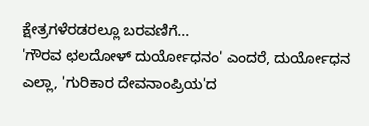ಕ್ಷೇತ್ರಗಳೆರಡರಲ್ಲೂ ಬರವಣಿಗೆ...
'ಗೌರವ ಛಲದೋಳ್ ದುರ್ಯೋಧನಂ' ಎಂದರೆ, ದುರ್ಯೋಧನ ಎಲ್ಲಾ, 'ಗುರಿಕಾರ ದೇವನಾಂಪ್ರಿಯ'ದ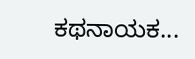ಕಥನಾಯಕ...